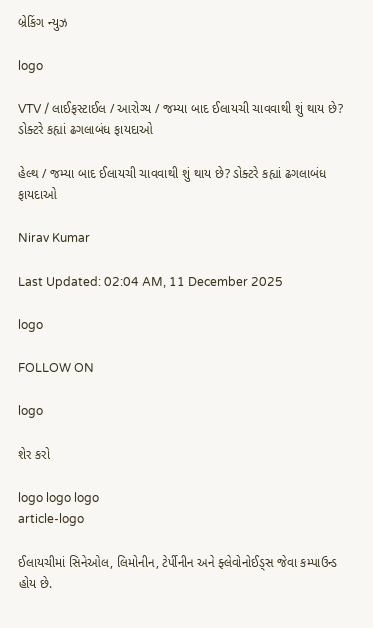બ્રેકિંગ ન્યુઝ

logo

VTV / લાઈફસ્ટાઈલ / આરોગ્ય / જમ્યા બાદ ઈલાયચી ચાવવાથી શું થાય છે? ડોક્ટરે કહ્યાં ઢગલાબંધ ફાયદાઓ

હેલ્થ / જમ્યા બાદ ઈલાયચી ચાવવાથી શું થાય છે? ડોક્ટરે કહ્યાં ઢગલાબંધ ફાયદાઓ

Nirav Kumar

Last Updated: 02:04 AM, 11 December 2025

logo

FOLLOW ON

logo

શેર કરો

logo logo logo
article-logo

ઈલાયચીમાં સિનેઓલ, લિમોનીન, ટેર્પીનીન અને ફ્લેવોનોઈડ્સ જેવા કમ્પાઉન્ડ હોય છે.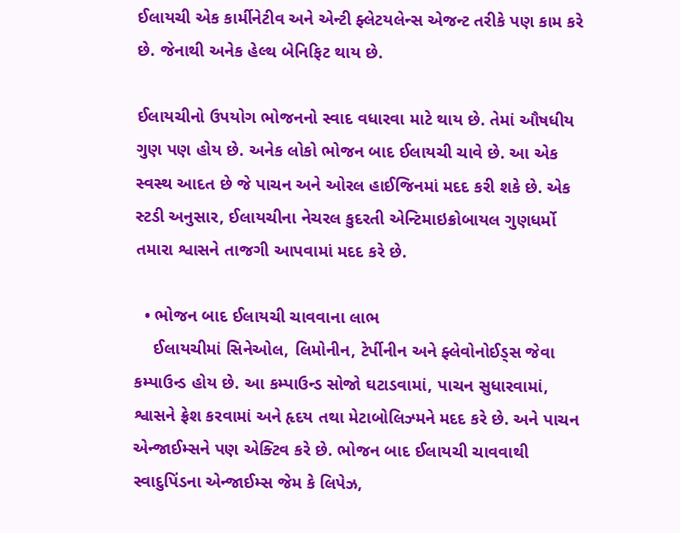ઈલાયચી એક કાર્મીનેટીવ અને એન્ટી ફ્લેટયલેન્સ એજન્ટ તરીકે પણ કામ કરે છે. જેનાથી અનેક હેલ્થ બેનિફિટ થાય છે.

ઈલાયચીનો ઉપયોગ ભોજનનો સ્વાદ વધારવા માટે થાય છે. તેમાં ઔષધીય ગુણ પણ હોય છે. અનેક લોકો ભોજન બાદ ઈલાયચી ચાવે છે. આ એક સ્વસ્થ આદત છે જે પાચન અને ઓરલ હાઈજિનમાં મદદ કરી શકે છે. એક સ્ટડી અનુસાર, ઈલાયચીના નેચરલ કુદરતી એન્ટિમાઇક્રોબાયલ ગુણધર્મો તમારા શ્વાસને તાજગી આપવામાં મદદ કરે છે.

  • ભોજન બાદ ઈલાયચી ચાવવાના લાભ
    ઈલાયચીમાં સિનેઓલ, લિમોનીન, ટેર્પીનીન અને ફ્લેવોનોઈડ્સ જેવા કમ્પાઉન્ડ હોય છે. આ કમ્પાઉન્ડ સોજો ઘટાડવામાં, પાચન સુધારવામાં, શ્વાસને ફ્રેશ કરવામાં અને હૃદય તથા મેટાબોલિઝ્મને મદદ કરે છે. અને પાચન એન્જાઈમ્સને પણ એક્ટિવ કરે છે. ભોજન બાદ ઈલાયચી ચાવવાથી સ્વાદુપિંડના એન્જાઈમ્સ જેમ કે લિપેઝ,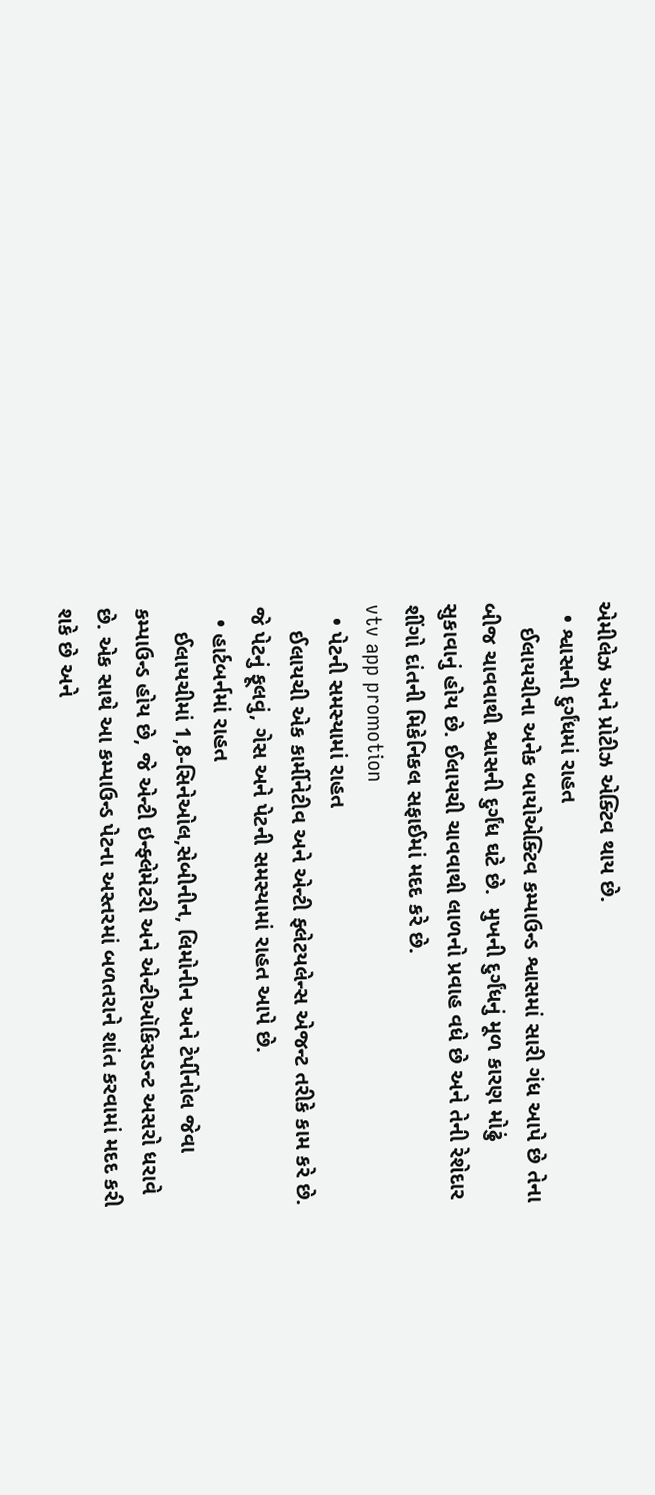એમીલેઝ અને પ્રોટીઝ એક્ટિવ થાય છે.
  • શ્વાસની દુર્ગંધમાં રાહત
    ઈલાયચીના અનેક બાયોએક્ટિવ કમ્પાઉન્ડ શ્વાસમાં સારી ગંધ આપે છે તેના બીજ ચાવવાથી શ્વાસની દુર્ગંધ ઘટે છે.  મુખની દુર્ગંધનું મૂળ કારણ મોઢું સુકાવાનું હોય છે. ઈલાયચી ચાવવાથી લાળનો પ્રવાહ વધે છે અને તેની રેશેદાર શીંગો દાંતની મિકેનિકલ સફાઈમાં મદદ કરે છે.
vtv app promotion
  • પેટની સમસ્યામાં રાહત
    ઈલાયચી એક કાર્મીનેટીવ અને એન્ટી ફ્લેટયલેન્સ એજન્ટ તરીકે કામ કરે છે. જે પેટનું ફૂલવું, ગેસ અને પેટની સમસ્યામાં રાહત આપે છે.
  • હાર્ટબર્નમાં રાહત
    ઈલાયચીમાં 1,8-સિનેઓલ,સેબીનીન, લિમોનીન અને ટેર્પીનોલ જેવા કમ્પાઉન્ડ હોય છે, જે એન્ટી ઇન્ફ્લેમેટરી અને એન્ટીઑકિસડન્ટ અસરો ધરાવે છે. એક સાથે આ કમ્પાઉન્ડ પેટના અસ્તરમાં બળતરાને શાંત કરવામાં મદદ કરી શકે છે અને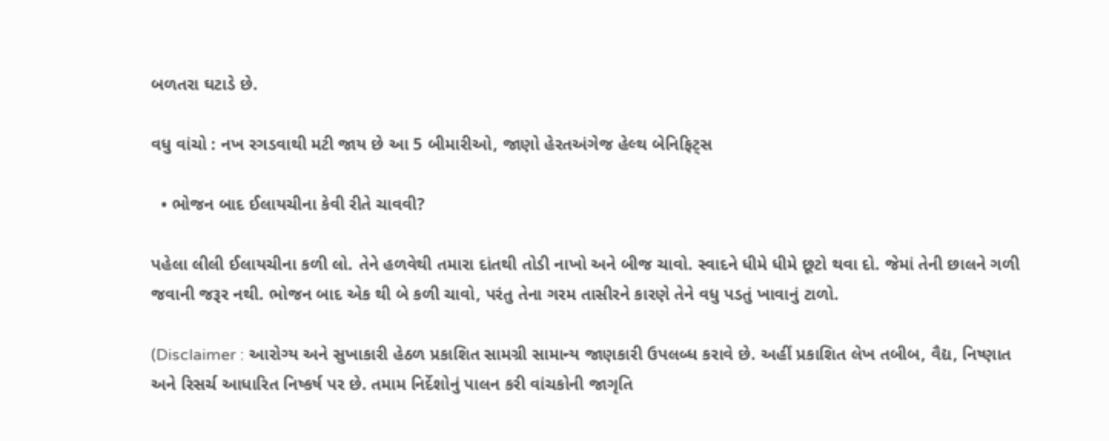બળતરા ઘટાડે છે.

વધુ વાંચો : નખ રગડવાથી મટી જાય છે આ 5 બીમારીઓ, જાણો હેરતઅંગેજ હેલ્થ બેનિફિટ્સ

  • ભોજન બાદ ઈલાયચીના કેવી રીતે ચાવવી?

પહેલા લીલી ઈલાયચીના કળી લો. તેને હળવેથી તમારા દાંતથી તોડી નાખો અને બીજ ચાવો. સ્વાદને ધીમે ધીમે છૂટો થવા દો. જેમાં તેની છાલને ગળી જવાની જરૂર નથી. ભોજન બાદ એક થી બે કળી ચાવો, પરંતુ તેના ગરમ તાસીરને કારણે તેને વધુ પડતું ખાવાનું ટાળો.

(Disclaimer : આરોગ્ય અને સુખાકારી હેઠળ પ્રકાશિત સામગ્રી સામાન્ય જાણકારી ઉપલબ્ધ કરાવે છે. અહીં પ્રકાશિત લેખ તબીબ, વૈદ્ય, નિષ્ણાત અને રિસર્ચ આધારિત નિષ્કર્ષ પર છે. તમામ નિર્દેશોનું પાલન કરી વાંચકોની જાગૃતિ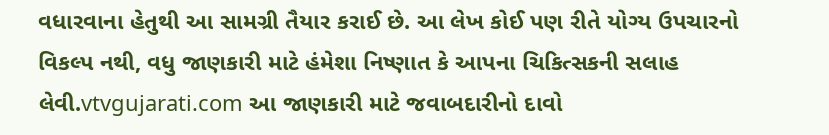વધારવાના હેતુથી આ સામગ્રી તૈયાર કરાઈ છે. આ લેખ કોઈ પણ રીતે યોગ્ય ઉપચારનો વિકલ્પ નથી, વધુ જાણકારી માટે હંમેશા નિષ્ણાત કે આપના ચિકિત્સકની સલાહ લેવી.vtvgujarati.com આ જાણકારી માટે જવાબદારીનો દાવો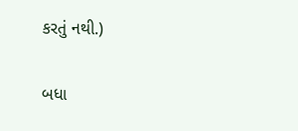કરતું નથી.)

બધા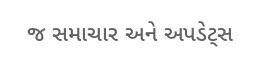જ સમાચાર અને અપડેટ્સ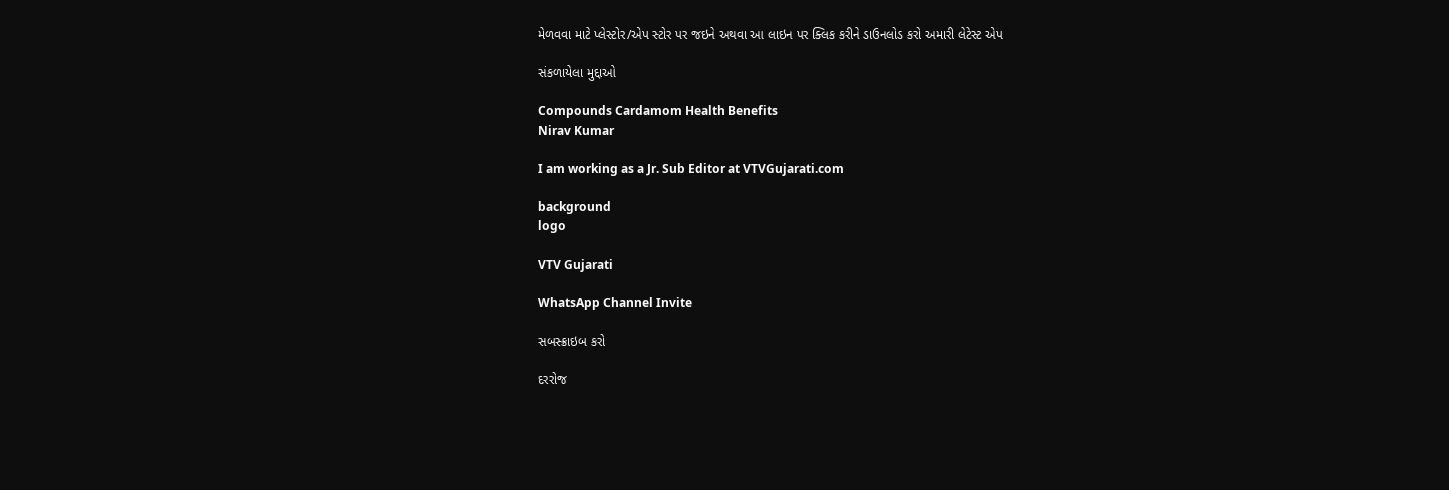મેળવવા માટે પ્લેસ્ટોર/એપ સ્ટોર પર જઇને અથવા આ લાઇન પર ક્લિક કરીને ડાઉનલોડ કરો અમારી લેટેસ્ટ એપ

સંકળાયેલા મુદ્દાઓ

Compounds Cardamom Health Benefits
Nirav Kumar

I am working as a Jr. Sub Editor at VTVGujarati.com

background
logo

VTV Gujarati

WhatsApp Channel Invite

સબસ્ક્રાઇબ કરો

દરરોજ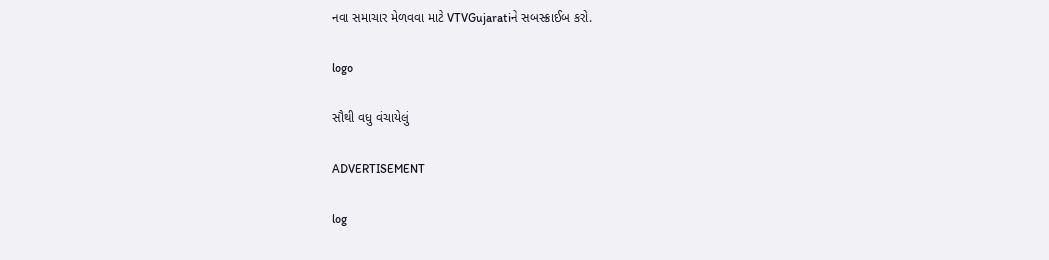નવા સમાચાર મેળવવા માટે VTVGujaratiને સબસ્ક્રાઈબ કરો.

logo

સૌથી વધુ વંચાયેલું

ADVERTISEMENT

log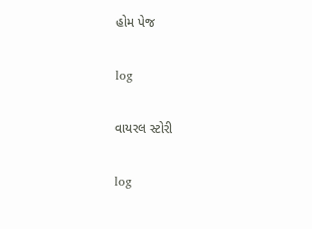હોમ પેજ

log

વાયરલ સ્ટોરી

log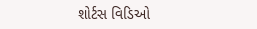શોર્ટસ વિડિઓ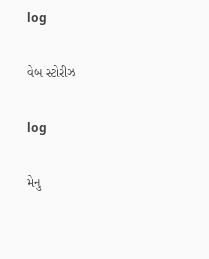log

વેબ સ્ટોરીઝ

log

મેનુ